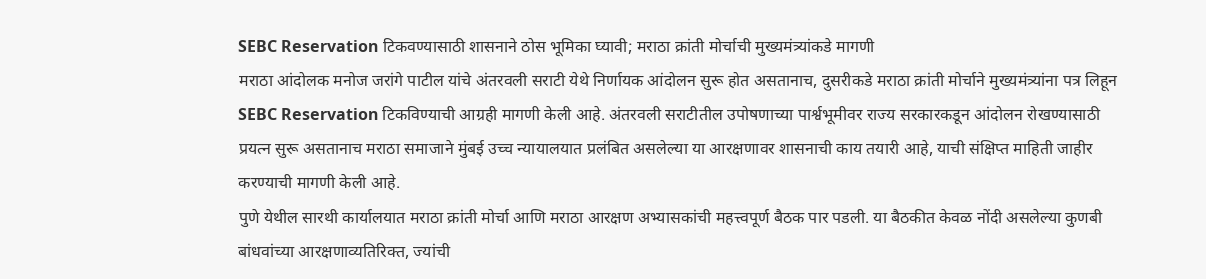SEBC Reservation टिकवण्यासाठी शासनाने ठोस भूमिका घ्यावी; मराठा क्रांती मोर्चाची मुख्यमंत्र्यांकडे मागणी
मराठा आंदोलक मनोज जरांगे पाटील यांचे अंतरवली सराटी येथे निर्णायक आंदोलन सुरू होत असतानाच, दुसरीकडे मराठा क्रांती मोर्चाने मुख्यमंत्र्यांना पत्र लिहून SEBC Reservation टिकविण्याची आग्रही मागणी केली आहे. अंतरवली सराटीतील उपोषणाच्या पार्श्वभूमीवर राज्य सरकारकडून आंदोलन रोखण्यासाठी प्रयत्न सुरू असतानाच मराठा समाजाने मुंबई उच्च न्यायालयात प्रलंबित असलेल्या या आरक्षणावर शासनाची काय तयारी आहे, याची संक्षिप्त माहिती जाहीर करण्याची मागणी केली आहे.
पुणे येथील सारथी कार्यालयात मराठा क्रांती मोर्चा आणि मराठा आरक्षण अभ्यासकांची महत्त्वपूर्ण बैठक पार पडली. या बैठकीत केवळ नोंदी असलेल्या कुणबी बांधवांच्या आरक्षणाव्यतिरिक्त, ज्यांची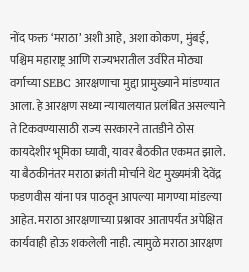नोंद फक्त ‘मराठा’ अशी आहे, अशा कोकण, मुंबई, पश्चिम महाराष्ट्र आणि राज्यभरातील उर्वरित मोठ्या वर्गाच्या SEBC आरक्षणाचा मुद्दा प्रामुख्याने मांडण्यात आला. हे आरक्षण सध्या न्यायालयात प्रलंबित असल्याने ते टिकवण्यासाठी राज्य सरकारने तातडीने ठोस कायदेशीर भूमिका घ्यावी, यावर बैठकीत एकमत झाले.
या बैठकीनंतर मराठा क्रांती मोर्चाने थेट मुख्यमंत्री देवेंद्र फडणवीस यांना पत्र पाठवून आपल्या मागण्या मांडल्या आहेत. मराठा आरक्षणाच्या प्रश्नावर आतापर्यंत अपेक्षित कार्यवाही होऊ शकलेली नाही. त्यामुळे मराठा आरक्षण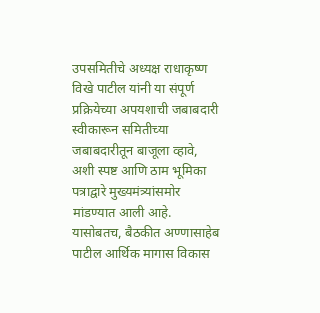उपसमितीचे अध्यक्ष राधाकृष्ण विखे पाटील यांनी या संपूर्ण प्रक्रियेच्या अपयशाची जबाबदारी स्वीकारून समितीच्या जबाबदारीतून बाजूला व्हावे, अशी स्पष्ट आणि ठाम भूमिका पत्राद्वारे मुख्यमंत्र्यांसमोर मांडण्यात आली आहे.
यासोबतच, बैठकीत अण्णासाहेब पाटील आर्थिक मागास विकास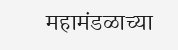महामंडळाच्या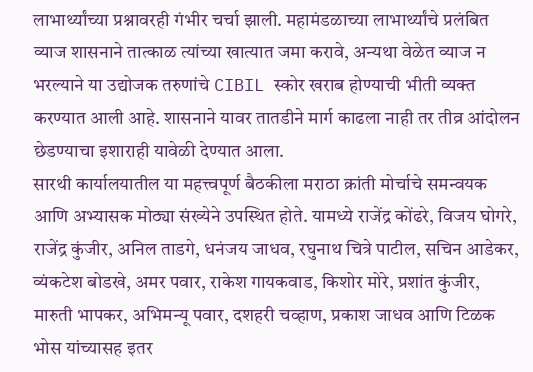लाभार्थ्यांच्या प्रश्नावरही गंभीर चर्चा झाली. महामंडळाच्या लाभार्थ्यांचे प्रलंबित व्याज शासनाने तात्काळ त्यांच्या खात्यात जमा करावे, अन्यथा वेळेत व्याज न भरल्याने या उद्योजक तरुणांचे CIBIL स्कोर खराब होण्याची भीती व्यक्त करण्यात आली आहे. शासनाने यावर तातडीने मार्ग काढला नाही तर तीव्र आंदोलन छेडण्याचा इशाराही यावेळी देण्यात आला.
सारथी कार्यालयातील या महत्त्वपूर्ण बैठकीला मराठा क्रांती मोर्चाचे समन्वयक आणि अभ्यासक मोठ्या संख्येने उपस्थित होते. यामध्ये राजेंद्र कोंढरे, विजय घोगरे, राजेंद्र कुंजीर, अनिल ताडगे, धनंजय जाधव, रघुनाथ चित्रे पाटील, सचिन आडेकर, व्यंकटेश बोडखे, अमर पवार, राकेश गायकवाड, किशोर मोरे, प्रशांत कुंजीर, मारुती भापकर, अभिमन्यू पवार, दशहरी चव्हाण, प्रकाश जाधव आणि टिळक भोस यांच्यासह इतर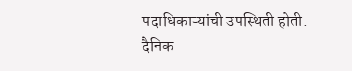पदाधिकाऱ्यांची उपस्थिती होती.
दैनिक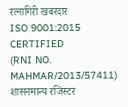रत्नागिरी खबरदार
ISO 9001:2015 CERTIFIED
(RNI NO. MAHMAR/2013/57411)
शासनमान्य रजिस्टर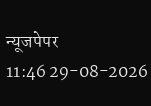न्यूजपेपर
11:46 29-08-2026